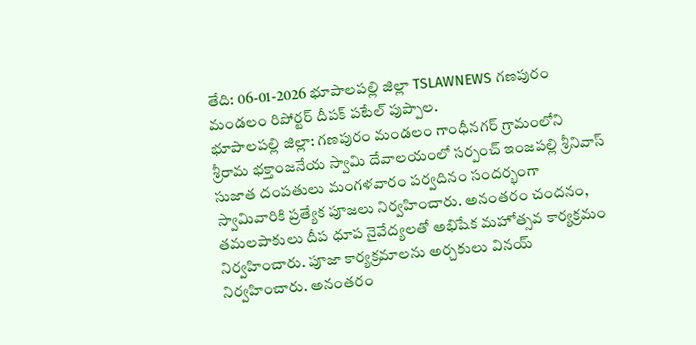తేది: 06-01-2026 భూపాలపల్లి జిల్లా TSLAWNEWS గణపురం మండలం రిపోర్టర్ దీపక్ పటేల్ పుప్పాల.
భూపాలపల్లి జిల్లా: గణపురం మండలం గాంధీనగర్ గ్రామంలోని శ్రీరామ భక్తాంజనేయ స్వామి దేవాలయంలో సర్పంచ్ ఇంజపల్లి శ్రీనివాస్ సుజాత దంపతులు మంగళవారం పర్వదినం సందర్భంగా స్వామివారికి ప్రత్యేక పూజలు నిర్వహించారు. అనంతరం చందనం, తమలపాకులు దీప ధూప నైవేద్యలతో అభిషేక మహోత్సవ కార్యక్రమం నిర్వహించారు. పూజా కార్యక్రమాలను అర్చకులు వినయ్ నిర్వహించారు. అనంతరం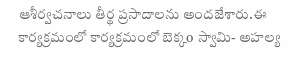ఆశీర్వచనాలు తీర్థ ప్రసాదాలను అందజేశారు.ఈ కార్యక్రమంలో కార్యక్రమంలో బెక్కo స్వామి- అహల్య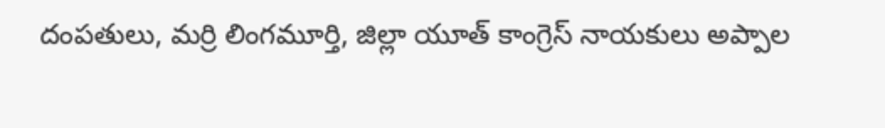దంపతులు, మర్రి లింగమూర్తి, జిల్లా యూత్ కాంగ్రెస్ నాయకులు అప్పాల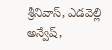శ్రీనివాస్, ఎడవెల్లి అన్వేష్,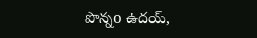పొన్నo ఉదయ్,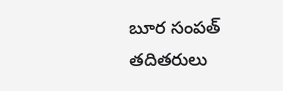బూర సంపత్ తదితరులు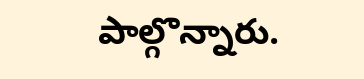పాల్గొన్నారు.